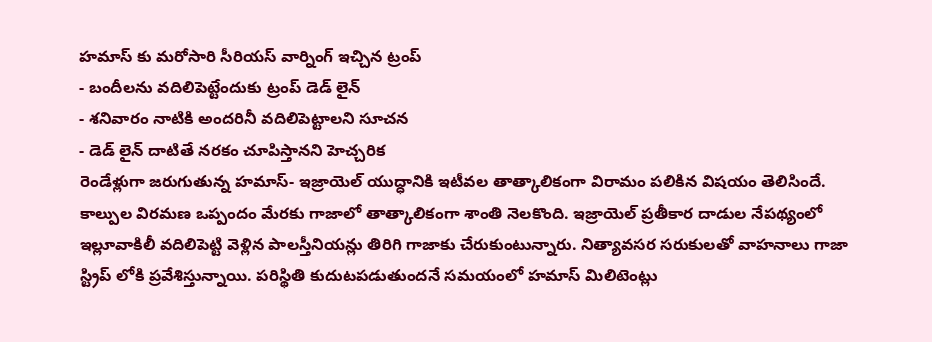హమాస్ కు మరోసారి సీరియస్ వార్నింగ్ ఇచ్చిన ట్రంప్
- బందీలను వదిలిపెట్టేందుకు ట్రంప్ డెడ్ లైన్
- శనివారం నాటికి అందరినీ వదిలిపెట్టాలని సూచన
- డెడ్ లైన్ దాటితే నరకం చూపిస్తానని హెచ్చరిక
రెండేళ్లుగా జరుగుతున్న హమాస్- ఇజ్రాయెల్ యుద్ధానికి ఇటీవల తాత్కాలికంగా విరామం పలికిన విషయం తెలిసిందే. కాల్పుల విరమణ ఒప్పందం మేరకు గాజాలో తాత్కాలికంగా శాంతి నెలకొంది. ఇజ్రాయెల్ ప్రతీకార దాడుల నేపథ్యంలో ఇల్లూవాకిలీ వదిలిపెట్టి వెళ్లిన పాలస్తీనియన్లు తిరిగి గాజాకు చేరుకుంటున్నారు. నిత్యావసర సరుకులతో వాహనాలు గాజా స్ట్రిప్ లోకి ప్రవేశిస్తున్నాయి. పరిస్థితి కుదుటపడుతుందనే సమయంలో హమాస్ మిలిటెంట్లు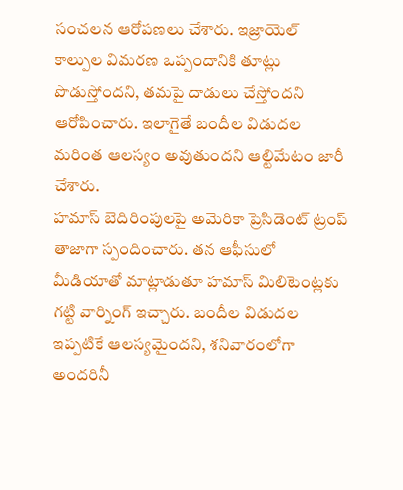సంచలన ఆరోపణలు చేశారు. ఇజ్రాయెల్ కాల్పుల విమరణ ఒప్పందానికి తూట్లు పొడుస్తోందని, తమపై దాడులు చేస్తోందని ఆరోపించారు. ఇలాగైతే బందీల విడుదల మరింత ఆలస్యం అవుతుందని ఆల్టిమేటం జారీ చేశారు.
హమాస్ బెదిరింపులపై అమెరికా ప్రెసిడెంట్ ట్రంప్ తాజాగా స్పందించారు. తన ఆఫీసులో మీడియాతో మాట్లాడుతూ హమాస్ మిలిటెంట్లకు గట్టి వార్నింగ్ ఇచ్చారు. బందీల విడుదల ఇప్పటికే ఆలస్యమైందని, శనివారంలోగా అందరినీ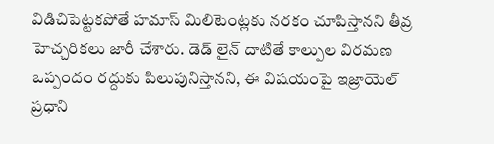విడిచిపెట్టకపోతే హమాస్ మిలిటెంట్లకు నరకం చూపిస్తానని తీవ్ర హెచ్చరికలు జారీ చేశారు. డెడ్ లైన్ దాటితే కాల్పుల విరమణ ఒప్పందం రద్దుకు పిలుపునిస్తానని, ఈ విషయంపై ఇజ్రాయెల్ ప్రధాని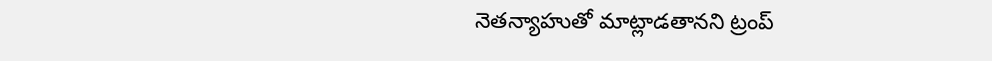నెతన్యాహుతో మాట్లాడతానని ట్రంప్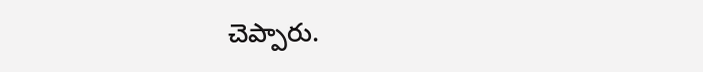చెప్పారు.